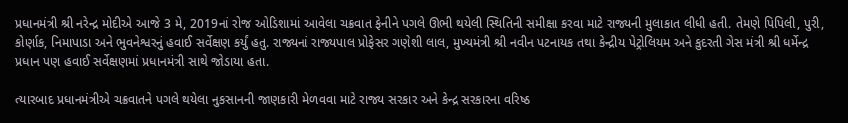પ્રધાનમંત્રી શ્રી નરેન્દ્ર મોદીએ આજે 3 મે, 2019નાં રોજ ઓડિશામાં આવેલા ચક્રવાત ફેનીને પગલે ઊભી થયેલી સ્થિતિની સમીક્ષા કરવા માટે રાજ્યની મુલાકાત લીધી હતી. તેમણે પિપિલી, પુરી, કોર્ણાક, નિમાપાડા અને ભુવનેશ્વરનું હવાઈ સર્વેક્ષણ કર્યું હતુ. રાજ્યનાં રાજ્યપાલ પ્રોફેસર ગણેશી લાલ, મુખ્યમંત્રી શ્રી નવીન પટનાયક તથા કેન્દ્રીય પેટ્રોલિયમ અને કુદરતી ગેસ મંત્રી શ્રી ધર્મેન્દ્ર પ્રધાન પણ હવાઈ સર્વેક્ષણમાં પ્રધાનમંત્રી સાથે જોડાયા હતા.

ત્યારબાદ પ્રધાનમંત્રીએ ચક્રવાતને પગલે થયેલા નુકસાનની જાણકારી મેળવવા માટે રાજ્ય સરકાર અને કેન્દ્ર સરકારના વરિષ્ઠ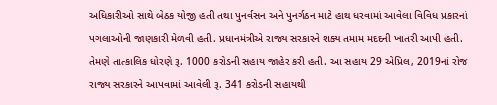અધિકારીઓ સાથે બેઠક યોજી હતી તથા પુનર્વસન અને પુનર્ગઠન માટે હાથ ધરવામાં આવેલા વિવિધ પ્રકારનાં પગલાઓની જાણકારી મેળવી હતી. પ્રધાનમંત્રીએ રાજ્ય સરકારને શક્ય તમામ મદદની ખાતરી આપી હતી. તેમણે તાત્કાલિક ધોરણે રૂ. 1000 કરોડની સહાય જાહેર કરી હતી. આ સહાય 29 એપ્રિલ, 2019નાં રોજ રાજ્ય સરકારને આપવામાં આવેલી રૂ. 341 કરોડની સહાયથી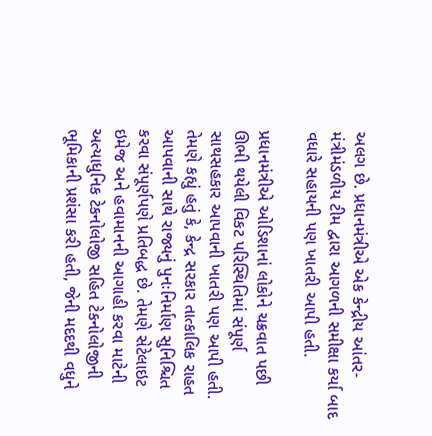અલગ છે. પ્રધાનમંત્રીએ એક કેન્દ્રીય આંતર-મંત્રીમંડળીય ટીમ દ્વારા આગળની સમીક્ષા કર્યા બાદ વધારે સહાયની પણ ખાતરી આપી હતી.

પ્રધાનમંત્રીએ ઓડિશાનાં લોકોને ચક્રવાત પછી ઊભી થયેલી વિકટ પરિસ્થિતિમાં સંપૂર્ણ સાથસહકાર આપવાની ખાતરી પણ આપી હતી. તેમણે કહ્યું હતું કે, કેન્દ્ર સરકાર તાત્કાલિક રાહત આપવાની સાથે રાજ્યનું પુનઃનિર્માણ સુનિશ્ચિત કરવા સંપૂર્ણપણે પ્રતિબદ્ધ છે. તેમણે સેટેલાઇટ ઇમેજ અને હવામાનની આગાહી કરવા માટેની અત્યાધુનિક ટેકનોલોજી સહિત ટેકનોલોજીની ભૂમિકાની પ્રશંસા કરી હતી, જેની મદદથી વધુને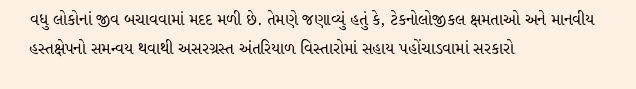વધુ લોકોનાં જીવ બચાવવામાં મદદ મળી છે. તેમણે જણાવ્યું હતું કે, ટેકનોલોજીકલ ક્ષમતાઓ અને માનવીય હસ્તક્ષેપનો સમન્વય થવાથી અસરગ્રસ્ત અંતરિયાળ વિસ્તારોમાં સહાય પહોંચાડવામાં સરકારો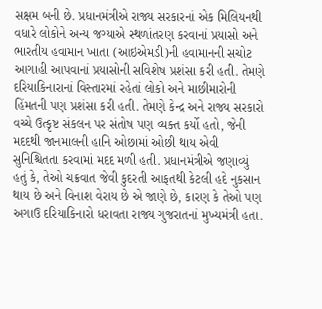સક્ષમ બની છે. પ્રધાનમંત્રીએ રાજ્ય સરકારનાં એક મિલિયનથી વધારે લોકોને અન્ય જગ્યાએ સ્થળાંતરણ કરવાનાં પ્રયાસો અને ભારતીય હવામાન ખાતા (આઇએમડી)ની હવામાનની સચોટ આગાહી આપવાનાં પ્રયાસોની સવિશેષ પ્રશંસા કરી હતી. તેમણે દરિયાકિનારાનાં વિસ્તારમાં રહેતાં લોકો અને માછીમારોની હિંમતની પણ પ્રશંસા કરી હતી. તેમણે કેન્દ્ર અને રાજ્ય સરકારો વચ્ચે ઉત્કૃષ્ટ સંકલન પર સંતોષ પણ વ્યક્ત કર્યો હતો, જેની મદદથી જાનમાલની હાનિ ઓછામાં ઓછી થાય એવી સુનિશ્ચિતતા કરવામાં મદદ મળી હતી. પ્રધાનમંત્રીએ જણાવ્યું હતું કે, તેઓ ચક્રવાત જેવી કુદરતી આફતથી કેટલી હદે નુકસાન થાય છે અને વિનાશ વેરાય છે એ જાણે છે, કારણ કે તેઓ પણ અગાઉ દરિયાકિનારો ધરાવતા રાજ્ય ગુજરાતનાં મુખ્યમંત્રી હતા.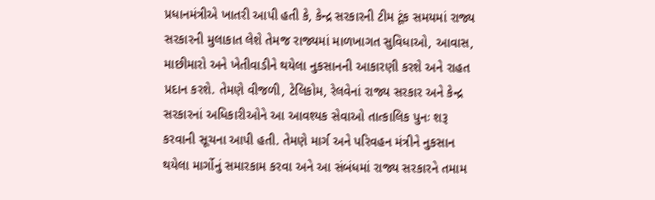પ્રધાનમંત્રીએ ખાતરી આપી હતી કે, કેન્દ્ર સરકારની ટીમ ટૂંક સમયમાં રાજ્ય સરકારની મુલાકાત લેશે તેમજ રાજ્યમાં માળખાગત સુવિધાઓ, આવાસ, માછીમારો અને ખેતીવાડીને થયેલા નુકસાનની આકારણી કરશે અને રાહત પ્રદાન કરશે. તેમણે વીજળી, ટેલિકોમ, રેલવેનાં રાજ્ય સરકાર અને કેન્દ્ર સરકારનાં અધિકારીઓને આ આવશ્યક સેવાઓ તાત્કાલિક પુનઃ શરૂ કરવાની સૂચના આપી હતી. તેમણે માર્ગ અને પરિવહન મંત્રીને નુકસાન થયેલા માર્ગોનું સમારકામ કરવા અને આ સંબંધમાં રાજ્ય સરકારને તમામ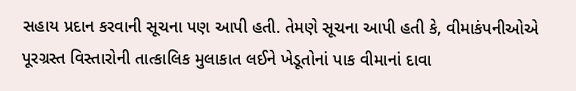સહાય પ્રદાન કરવાની સૂચના પણ આપી હતી. તેમણે સૂચના આપી હતી કે, વીમાકંપનીઓએ પૂરગ્રસ્ત વિસ્તારોની તાત્કાલિક મુલાકાત લઈને ખેડૂતોનાં પાક વીમાનાં દાવા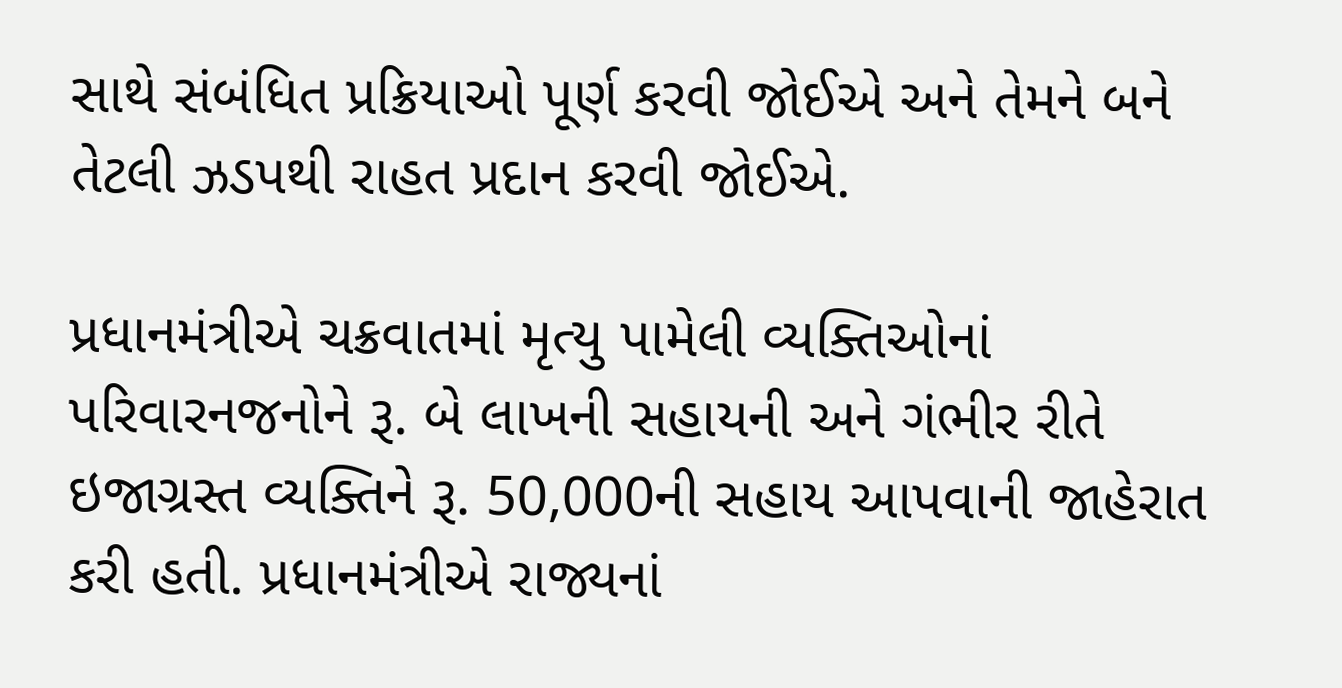સાથે સંબંધિત પ્રક્રિયાઓ પૂર્ણ કરવી જોઈએ અને તેમને બને તેટલી ઝડપથી રાહત પ્રદાન કરવી જોઈએ.

પ્રધાનમંત્રીએ ચક્રવાતમાં મૃત્યુ પામેલી વ્યક્તિઓનાં પરિવારનજનોને રૂ. બે લાખની સહાયની અને ગંભીર રીતે ઇજાગ્રસ્ત વ્યક્તિને રૂ. 50,000ની સહાય આપવાની જાહેરાત કરી હતી. પ્રધાનમંત્રીએ રાજ્યનાં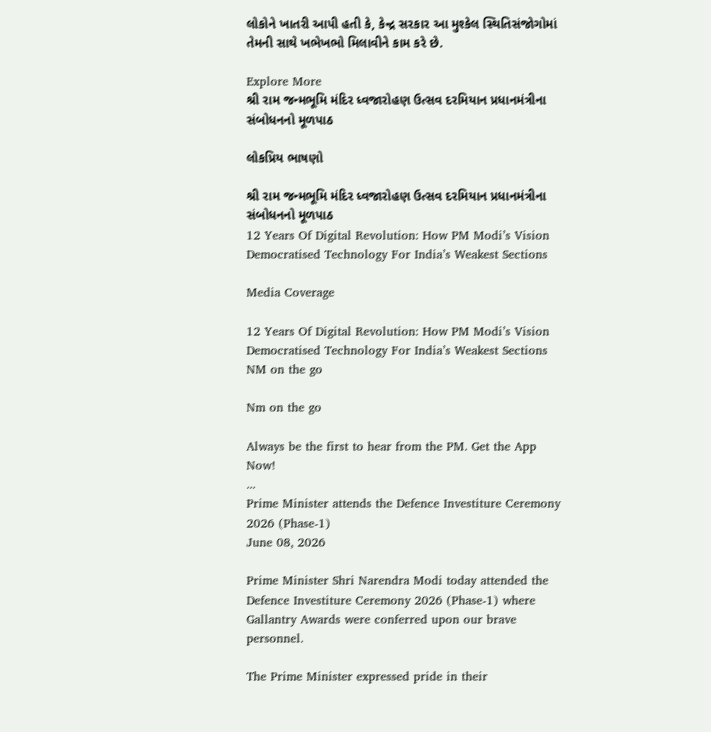લોકોને ખાતરી આપી હતી કે, કેન્દ્ર સરકાર આ મુશ્કેલ સ્થિતિસંજોગોમાં તેમની સાથે ખભેખભો મિલાવીને કામ કરે છે.

Explore More
શ્રી રામ જન્મભૂમિ મંદિર ધ્વજારોહણ ઉત્સવ દરમિયાન પ્રધાનમંત્રીના સંબોધનનો મૂળપાઠ

લોકપ્રિય ભાષણો

શ્રી રામ જન્મભૂમિ મંદિર ધ્વજારોહણ ઉત્સવ દરમિયાન પ્રધાનમંત્રીના સંબોધનનો મૂળપાઠ
12 Years Of Digital Revolution: How PM Modi’s Vision Democratised Technology For India’s Weakest Sections

Media Coverage

12 Years Of Digital Revolution: How PM Modi’s Vision Democratised Technology For India’s Weakest Sections
NM on the go

Nm on the go

Always be the first to hear from the PM. Get the App Now!
...
Prime Minister attends the Defence Investiture Ceremony 2026 (Phase-1)
June 08, 2026

Prime Minister Shri Narendra Modi today attended the Defence Investiture Ceremony 2026 (Phase-1) where Gallantry Awards were conferred upon our brave personnel.

The Prime Minister expressed pride in their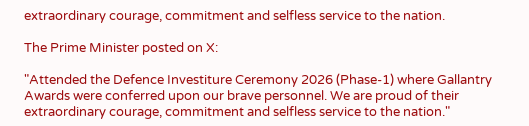extraordinary courage, commitment and selfless service to the nation.

The Prime Minister posted on X:

"Attended the Defence Investiture Ceremony 2026 (Phase-1) where Gallantry Awards were conferred upon our brave personnel. We are proud of their extraordinary courage, commitment and selfless service to the nation."